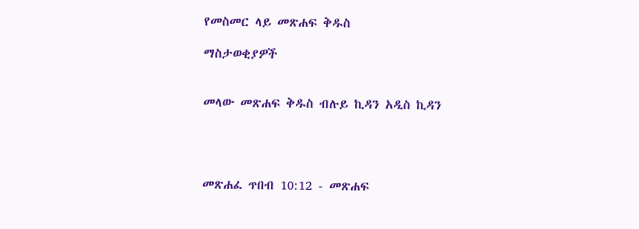የመስመር ላይ መጽሐፍ ቅዱስ

ማስታወቂያዎች


መላው መጽሐፍ ቅዱስ ብሉይ ኪዳን አዲስ ኪዳን




መጽሐፈ ጥበብ 10:12 - መጽሐፍ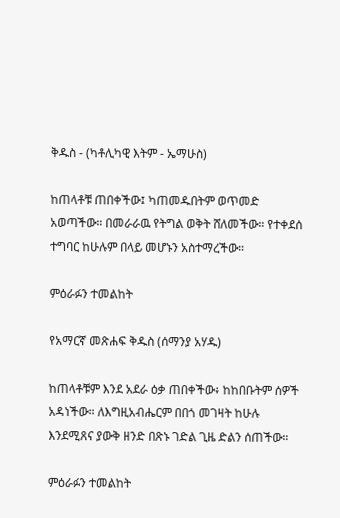ቅዱስ - (ካቶሊካዊ እትም - ኤማሁስ)

ከጠላቶቹ ጠበቀችው፤ ካጠመዱበትም ወጥመድ አወጣችው። በመራራዉ የትግል ወቅት ሸለመችው። የተቀደሰ ተግባር ከሁሉም በላይ መሆኑን አስተማረችው።

ምዕራፉን ተመልከት

የአማርኛ መጽሐፍ ቅዱስ (ሰማንያ አሃዱ)

ከጠላቶቹም እንደ አደራ ዕቃ ጠበቀችው፥ ከከበቡትም ሰዎች አዳነችው። ለእግዚአብሔርም በበጎ መገዛት ከሁሉ እንደሚጸና ያውቅ ዘንድ በጽኑ ገድል ጊዜ ድልን ሰጠችው።

ምዕራፉን ተመልከት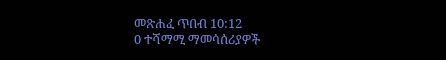መጽሐፈ ጥበብ 10:12
0 ተሻማሚ ማመሳሰሪያዎች